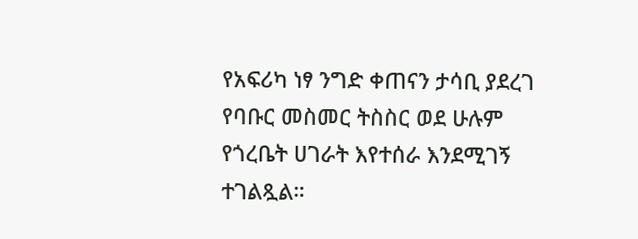የአፍሪካ ነፃ ንግድ ቀጠናን ታሳቢ ያደረገ የባቡር መስመር ትስስር ወደ ሁሉም የጎረቤት ሀገራት እየተሰራ እንደሚገኝ ተገልጿል።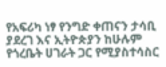የአፍሪካ ነፃ የንግድ ቀጠናን ታሳቢ ያደረገ እና ኢትዮጵያን ከሁሉም የጎረቤት ሀገራት ጋር የሚያስተሳስር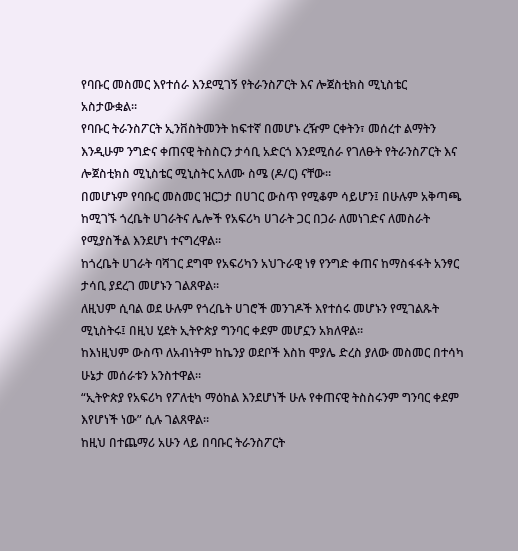የባቡር መስመር እየተሰራ እንደሚገኝ የትራንስፖርት እና ሎጀስቲክስ ሚኒስቴር አስታውቋል።
የባቡር ትራንስፖርት ኢንቨስትመንት ከፍተኛ በመሆኑ ረዥም ርቀትን፣ መሰረተ ልማትን እንዲሁም ንግድና ቀጠናዊ ትስስርን ታሳቢ አድርጎ እንደሚሰራ የገለፁት የትራንስፖርት እና ሎጀስቲክስ ሚኒስቴር ሚኒስትር አለሙ ስሜ (ዶ/ር) ናቸው።
በመሆኑም የባቡር መስመር ዝርጋታ በሀገር ውስጥ የሚቆም ሳይሆን፤ በሁሉም አቅጣጫ ከሚገኙ ጎረቤት ሀገራትና ሌሎች የአፍሪካ ሀገራት ጋር በጋራ ለመነገድና ለመስራት የሚያስችል እንደሆነ ተናግረዋል።
ከጎረቤት ሀገራት ባሻገር ደግሞ የአፍሪካን አህጉራዊ ነፃ የንግድ ቀጠና ከማስፋፋት አንፃር ታሳቢ ያደረገ መሆኑን ገልጸዋል።
ለዚህም ሲባል ወደ ሁሉም የጎረቤት ሀገሮች መንገዶች እየተሰሩ መሆኑን የሚገልጹት ሚኒስትሩ፤ በዚህ ሂደት ኢትዮጵያ ግንባር ቀደም መሆኗን አክለዋል።
ከእነዚህም ውስጥ ለአብነትም ከኬንያ ወደቦች እስከ ሞያሌ ድረስ ያለው መስመር በተሳካ ሁኔታ መሰራቱን አንስተዋል።
“ኢትዮጵያ የአፍሪካ የፖለቲካ ማዕከል እንደሆነች ሁሉ የቀጠናዊ ትስስሩንም ግንባር ቀደም እየሆነች ነው” ሲሉ ገልጸዋል።
ከዚህ በተጨማሪ አሁን ላይ በባቡር ትራንስፖርት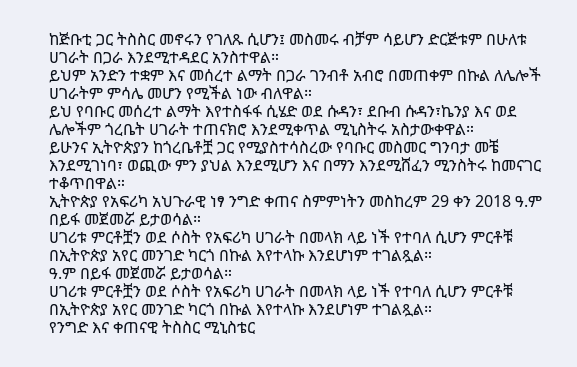ከጅቡቲ ጋር ትስስር መኖሩን የገለጹ ሲሆን፤ መስመሩ ብቻም ሳይሆን ድርጅቱም በሁለቱ ሀገራት በጋራ እንደሚተዳደር አንስተዋል።
ይህም አንድን ተቋም እና መሰረተ ልማት በጋራ ገንብቶ አብሮ በመጠቀም በኩል ለሌሎች ሀገራትም ምሳሌ መሆን የሚችል ነው ብለዋል።
ይህ የባቡር መሰረተ ልማት እየተስፋፋ ሲሄድ ወደ ሱዳን፣ ደቡብ ሱዳን፣ኬንያ እና ወደ ሌሎችም ጎረቤት ሀገራት ተጠናክሮ እንደሚቀጥል ሚኒስትሩ አስታውቀዋል።
ይሁንና ኢትዮጵያን ከጎረቤቶቿ ጋር የሚያስተሳስረው የባቡር መስመር ግንባታ መቼ እንደሚገነባ፣ ወጪው ምን ያህል እንደሚሆን እና በማን እንደሚሸፈን ሚንስትሩ ከመናገር ተቆጥበዋል።
ኢትዮጵያ የአፍሪካ አህጉራዊ ነፃ ንግድ ቀጠና ስምምነትን መስከረም 29 ቀን 2018 ዓ.ም በይፋ መጀመሯ ይታወሳል።
ሀገሪቱ ምርቶቿን ወደ ሶስት የአፍሪካ ሀገራት በመላክ ላይ ነች የተባለ ሲሆን ምርቶቹ በኢትዮጵያ አየር መንገድ ካርጎ በኩል እየተላኩ እንደሆነም ተገልጿል።
ዓ.ም በይፋ መጀመሯ ይታወሳል።
ሀገሪቱ ምርቶቿን ወደ ሶስት የአፍሪካ ሀገራት በመላክ ላይ ነች የተባለ ሲሆን ምርቶቹ በኢትዮጵያ አየር መንገድ ካርጎ በኩል እየተላኩ እንደሆነም ተገልጿል።
የንግድ እና ቀጠናዊ ትስስር ሚኒስቴር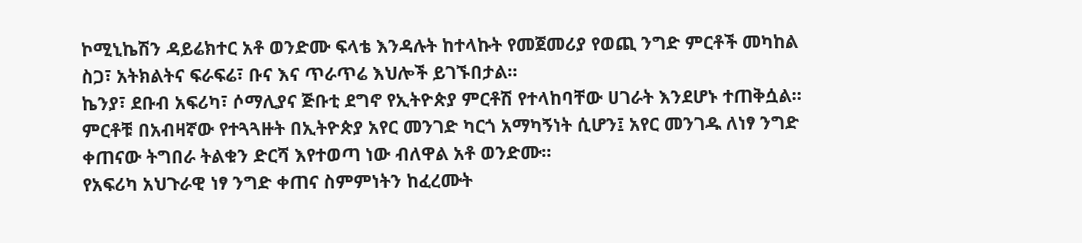ኮሚኒኬሽን ዳይሬክተር አቶ ወንድሙ ፍላቴ እንዳሉት ከተላኩት የመጀመሪያ የወጪ ንግድ ምርቶች መካከል ስጋ፣ አትክልትና ፍራፍሬ፣ ቡና እና ጥራጥሬ እህሎች ይገኙበታል።
ኬንያ፣ ደቡብ አፍሪካ፣ ሶማሊያና ጅቡቲ ደግኖ የኢትዮጵያ ምርቶሽ የተላከባቸው ሀገራት እንደሆኑ ተጠቅሷል።
ምርቶቹ በአብዛኛው የተጓጓዙት በኢትዮጵያ አየር መንገድ ካርጎ አማካኝነት ሲሆን፤ አየር መንገዱ ለነፃ ንግድ ቀጠናው ትግበራ ትልቁን ድርሻ እየተወጣ ነው ብለዋል አቶ ወንድሙ።
የአፍሪካ አህጉራዊ ነፃ ንግድ ቀጠና ስምምነትን ከፈረሙት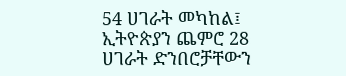54 ሀገራት መካከል፤ ኢትዮጵያን ጨምሮ 28 ሀገራት ድንበሮቻቸውን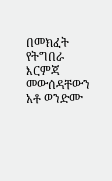በመክፈት የትግበራ እርምጃ መውሰዳቸውን አቶ ወንድሙ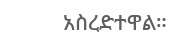አስረድተዋል።